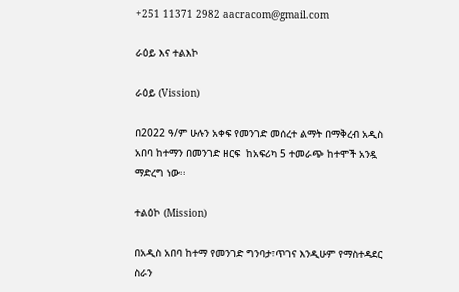+251 11371 2982 aacracom@gmail.com

ራዕይ እና ተልእኮ

ራዕይ (Vission)

በ2022 ዓ/ም ሁሉን አቀፍ የመንገድ መሰረተ ልማት በማቅረብ አዲስ አበባ ከተማን በመንገድ ዘርፍ  ከአፍሪካ 5 ተመራጭ ከተሞች አንዷ ማድረግ ነው፡፡

ተልዕኮ (Mission)

በአዲስ አበባ ከተማ የመንገድ ግንባታ፣ጥገና እንዲሁም የማስተዳደር ስራን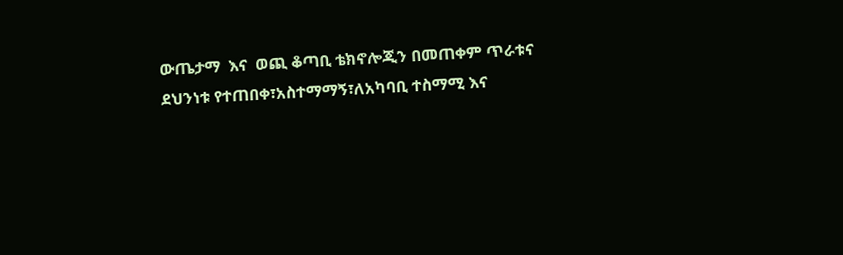ውጤታማ  እና  ወጪ ቆጣቢ ቴክኖሎጂን በመጠቀም ጥራቱና ደህንነቱ የተጠበቀ፣አስተማማኝ፣ለአካባቢ ተስማሚ እና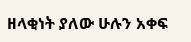ዘላቂነት ያለው ሁሉን አቀፍ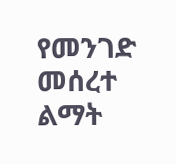የመንገድ መሰረተ ልማት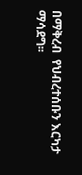በማቅረብ  የህብረተሰቡን እርካታ ማሳደግ፡፡